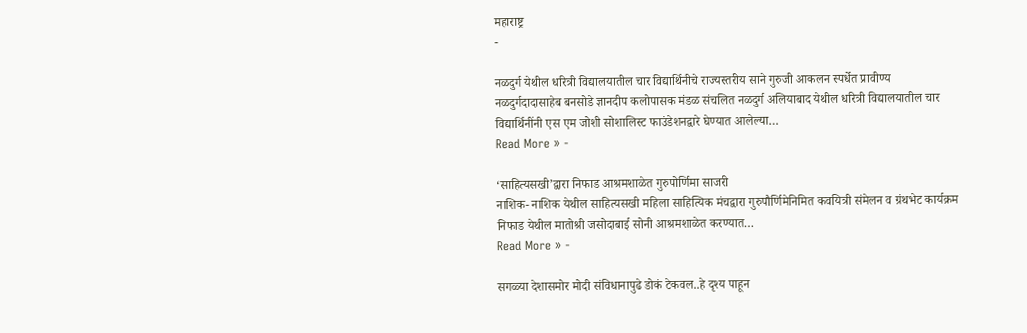महाराष्ट्र
-

नळदुर्ग येथील धरित्री विद्यालयातील चार विद्यार्थिनीचे राज्यस्तरीय साने गुरुजी आकलन स्पर्धेत प्रावीण्य
नळदुर्गदादासाहेब बनसोडे ज्ञानदीप कलोपासक मंडळ संचलित नळदुर्ग अलियाबाद येथील धरित्री विद्यालयातील चार विद्यार्थिनींनी एस एम जोशी सोशालिस्ट फाउंडेशनद्वारे घेण्यात आलेल्या…
Read More » -

‘साहित्यसखी’द्वारा निफाड आश्रमशाळेत गुरुपोर्णिमा साजरी
नाशिक- नाशिक येथील साहित्यसखी महिला साहित्यिक मंचद्वारा गुरुपौर्णिमेनिमित कवयित्री संमेलन व ग्रंथभेट कार्यक्रम निफाड येथील मातोश्री जसोदाबाई सोनी आश्रमशाळेत करण्यात…
Read More » -

सगळ्या देशासमोर मोदी संविधानापुढे डोकं टेकवल..हे दृश्य पाहून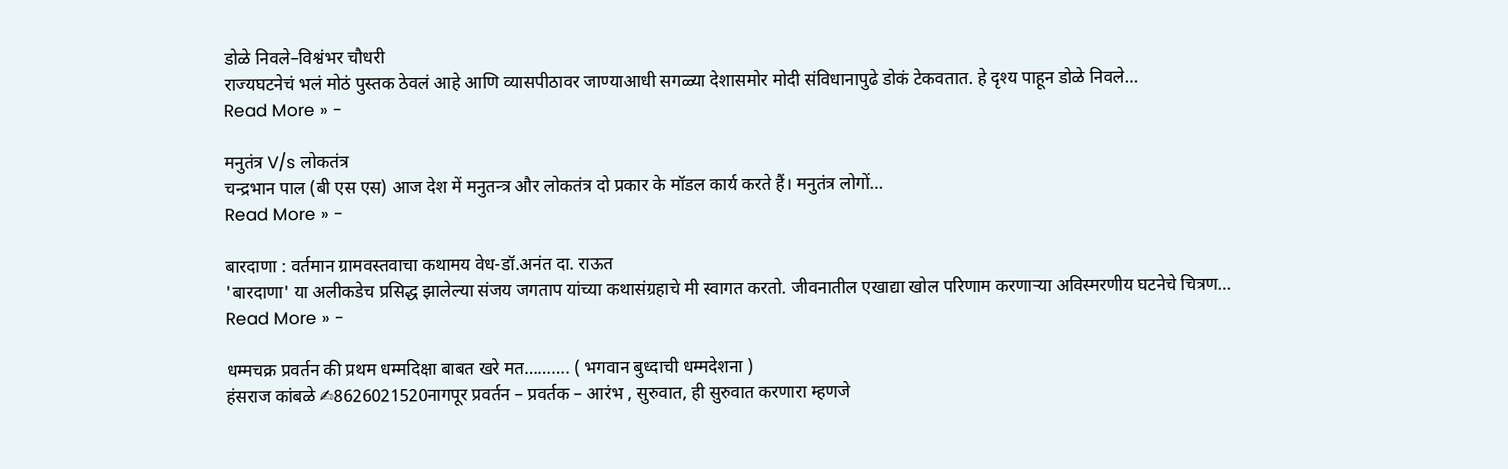डोळे निवले–विश्वंभर चौधरी
राज्यघटनेचं भलं मोठं पुस्तक ठेवलं आहे आणि व्यासपीठावर जाण्याआधी सगळ्या देशासमोर मोदी संविधानापुढे डोकं टेकवतात. हे दृश्य पाहून डोळे निवले…
Read More » -

मनुतंत्र V/s लोकतंत्र
चन्द्रभान पाल (बी एस एस) आज देश में मनुतन्त्र और लोकतंत्र दो प्रकार के मॉडल कार्य करते हैं। मनुतंत्र लोगों…
Read More » -

बारदाणा : वर्तमान ग्रामवस्तवाचा कथामय वेध-डॉ.अनंत दा. राऊत
'बारदाणा' या अलीकडेच प्रसिद्ध झालेल्या संजय जगताप यांच्या कथासंग्रहाचे मी स्वागत करतो. जीवनातील एखाद्या खोल परिणाम करणाऱ्या अविस्मरणीय घटनेचे चित्रण…
Read More » -

धम्मचक्र प्रवर्तन की प्रथम धम्मदिक्षा बाबत खरे मत………. ( भगवान बुध्दाची धम्मदेशना )
हंसराज कांबळे ✍8626021520नागपूर प्रवर्तन – प्रवर्तक – आरंभ , सुरुवात, ही सुरुवात करणारा म्हणजे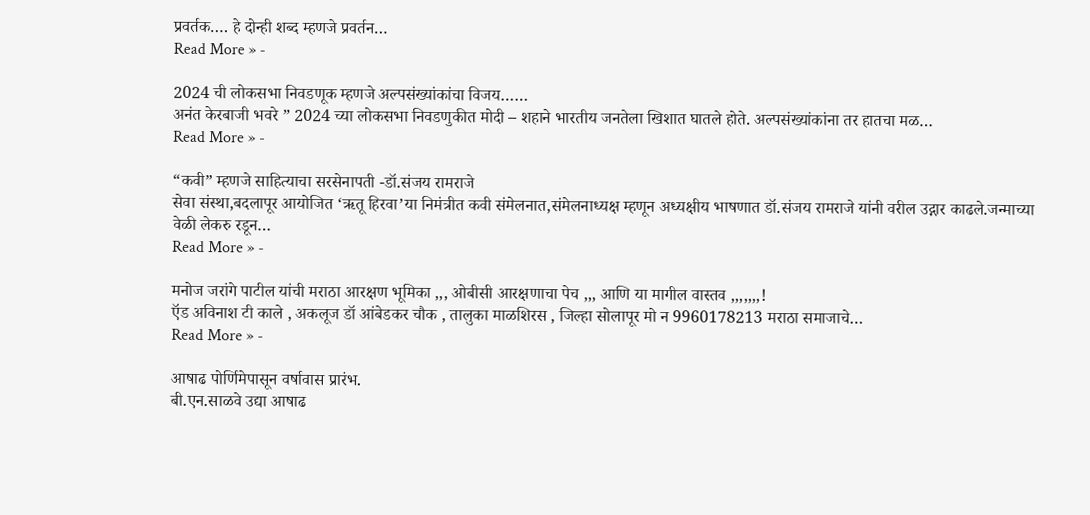प्रवर्तक…. हे दोन्ही शब्द म्हणजे प्रवर्तन…
Read More » -

2024 ची लोकसभा निवडणूक म्हणजे अल्पसंख्यांकांचा विजय……
अनंत केरबाजी भवरे ” 2024 च्या लोकसभा निवडणुकीत मोदी – शहाने भारतीय जनतेला खिशात घातले होते. अल्पसंख्यांकांना तर हातचा मळ…
Read More » -

“कवी” म्हणजे साहित्याचा सरसेनापती -डॉ.संजय रामराजे
सेवा संस्था,बदलापूर आयोजित ‘ऋतू हिरवा’या निमंत्रीत कवी संमेलनात,संमेलनाध्यक्ष म्हणून अध्यक्षीय भाषणात डॉ.संजय रामराजे यांनी वरील उद्गार काढले.जन्माच्या वेळी लेकरु रडून…
Read More » -

मनोज जरांगे पाटील यांची मराठा आरक्षण भूमिका ,,, ओबीसी आरक्षणाचा पेच ,,, आणि या मागील वास्तव ,,,,,,,!
ऍड अविनाश टी काले , अकलूज डॉ आंबेडकर चौक , तालुका माळशिरस , जिल्हा सोलापूर मो न 9960178213 मराठा समाजाचे…
Read More » -

आषाढ पोर्णिमेपासून वर्षावास प्रारंभ.
बी.एन.साळवे उद्या आषाढ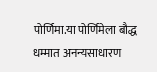पोर्णिमा.या पोर्णिमेला बौद्ध धम्मात अनन्यसाधारण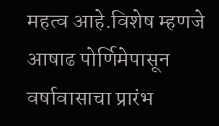महत्व आहे.विशेष म्हणजे आषाढ पोर्णिमेपासून वर्षावासाचा प्रारंभ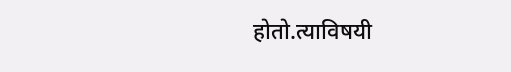होतो.त्याविषयी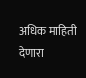अधिक माहिती देणारा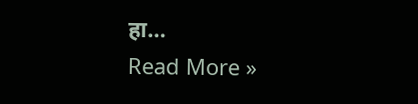हा…
Read More »